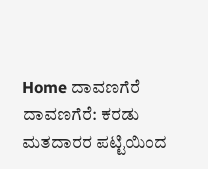Home ದಾವಣಗೆರೆ ದಾವಣಗೆರೆ: ಕರಡು ಮತದಾರರ ಪಟ್ಟಿಯಿಂದ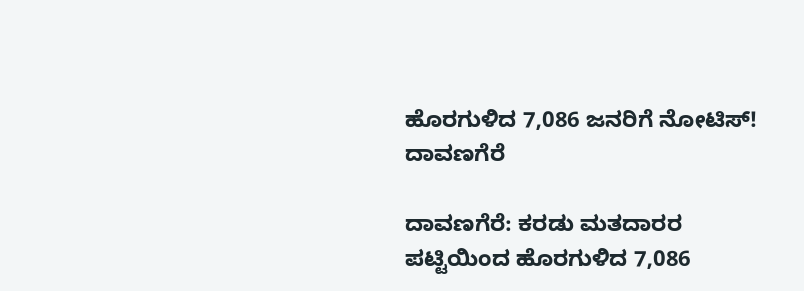ಹೊರಗುಳಿದ 7,086 ಜನರಿಗೆ ನೋಟಿಸ್‌!
ದಾವಣಗೆರೆ

ದಾವಣಗೆರೆ: ಕರಡು ಮತದಾರರ ಪಟ್ಟಿಯಿಂದ ಹೊರಗುಳಿದ 7,086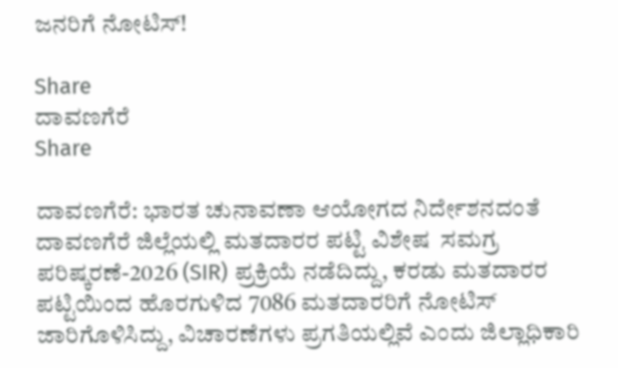ಜನರಿಗೆ ನೋಟಿಸ್‌!

Share
ದಾವಣಗೆರೆ
Share

ದಾವಣಗೆರೆ: ಭಾರತ ಚುನಾವಣಾ ಆಯೋಗದ ನಿರ್ದೇಶನದಂತೆ ದಾವಣಗೆರೆ ಜಿಲ್ಲೆಯಲ್ಲಿ ಮತದಾರರ ಪಟ್ಟಿ ವಿಶೇಷ  ಸಮಗ್ರ ಪರಿಷ್ಕರಣೆ-2026 (SIR) ಪ್ರಕ್ರಿಯೆ ನಡೆದಿದ್ದು, ಕರಡು ಮತದಾರರ ಪಟ್ಟಿಯಿಂದ ಹೊರಗುಳಿದ 7086 ಮತದಾರರಿಗೆ ನೋಟಿಸ್‌ ಜಾರಿಗೊಳಿಸಿದ್ದು, ವಿಚಾರಣೆಗಳು ಪ್ರಗತಿಯಲ್ಲಿವೆ ಎಂದು ಜಿಲ್ಲಾಧಿಕಾರಿ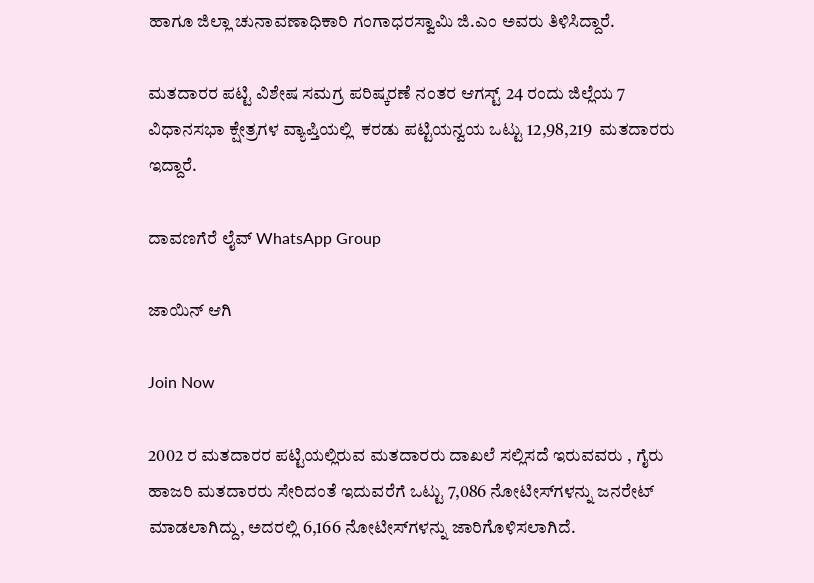ಹಾಗೂ ಜಿಲ್ಲಾ ಚುನಾವಣಾಧಿಕಾರಿ ಗಂಗಾಧರಸ್ವಾಮಿ ಜಿ.ಎಂ ಅವರು ತಿಳಿಸಿದ್ದಾರೆ.

ಮತದಾರರ ಪಟ್ಟಿ ವಿಶೇಷ ಸಮಗ್ರ ಪರಿಷ್ಕರಣೆ ನಂತರ ಆಗಸ್ಟ್‌ 24 ರಂದು ಜಿಲ್ಲೆಯ 7 ವಿಧಾನಸಭಾ ಕ್ಷೇತ್ರಗಳ ವ್ಯಾಪ್ತಿಯಲ್ಲಿ  ಕರಡು ಪಟ್ಟಿಯನ್ವಯ ಒಟ್ಟು 12,98,219  ಮತದಾರರು ಇದ್ದಾರೆ.

ದಾವಣಗೆರೆ ಲೈವ್ WhatsApp Group

ಜಾಯಿನ್ ಆಗಿ

Join Now

2002 ರ ಮತದಾರರ ಪಟ್ಟಿಯಲ್ಲಿರುವ ಮತದಾರರು ದಾಖಲೆ ಸಲ್ಲಿಸದೆ ಇರುವವರು , ಗೈರು ಹಾಜರಿ ಮತದಾರರು ಸೇರಿದಂತೆ ಇದುವರೆಗೆ ಒಟ್ಟು 7,086 ನೋಟೀಸ್‌ಗಳನ್ನು ಜನರೇಟ್ ಮಾಡಲಾಗಿದ್ದು, ಅದರಲ್ಲಿ 6,166 ನೋಟೀಸ್‌ಗಳನ್ನು ಜಾರಿಗೊಳಿಸಲಾಗಿದೆ.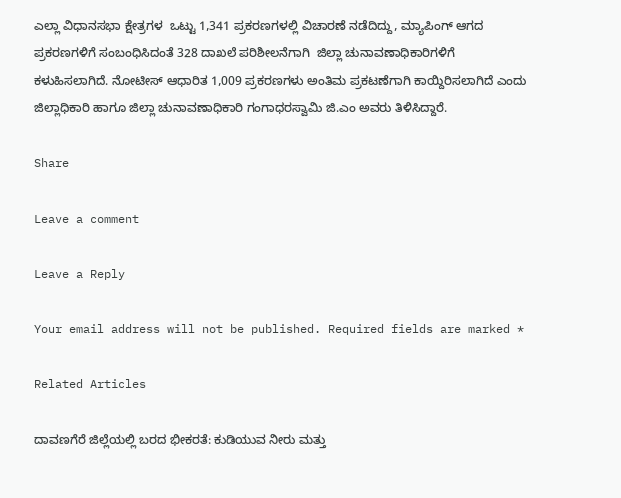ಎಲ್ಲಾ ವಿಧಾನಸಭಾ ಕ್ಷೇತ್ರಗಳ  ಒಟ್ಟು 1,341 ಪ್ರಕರಣಗಳಲ್ಲಿ ವಿಚಾರಣೆ ನಡೆದಿದ್ದು, ಮ್ಯಾಪಿಂಗ್ ಆಗದ ಪ್ರಕರಣಗಳಿಗೆ ಸಂಬಂಧಿಸಿದಂತೆ 328 ದಾಖಲೆ ಪರಿಶೀಲನೆಗಾಗಿ  ಜಿಲ್ಲಾ ಚುನಾವಣಾಧಿಕಾರಿಗಳಿಗೆ ಕಳುಹಿಸಲಾಗಿದೆ. ನೋಟೀಸ್ ಆಧಾರಿತ 1,009 ಪ್ರಕರಣಗಳು ಅಂತಿಮ ಪ್ರಕಟಣೆಗಾಗಿ ಕಾಯ್ದಿರಿಸಲಾಗಿದೆ ಎಂದು ಜಿಲ್ಲಾಧಿಕಾರಿ ಹಾಗೂ ಜಿಲ್ಲಾ ಚುನಾವಣಾಧಿಕಾರಿ ಗಂಗಾಧರಸ್ವಾಮಿ ಜಿ.ಎಂ ಅವರು ತಿಳಿಸಿದ್ದಾರೆ.

Share

Leave a comment

Leave a Reply

Your email address will not be published. Required fields are marked *

Related Articles

ದಾವಣಗೆರೆ ಜಿಲ್ಲೆಯಲ್ಲಿ ಬರದ ಭೀಕರತೆ: ಕುಡಿಯುವ ನೀರು ಮತ್ತು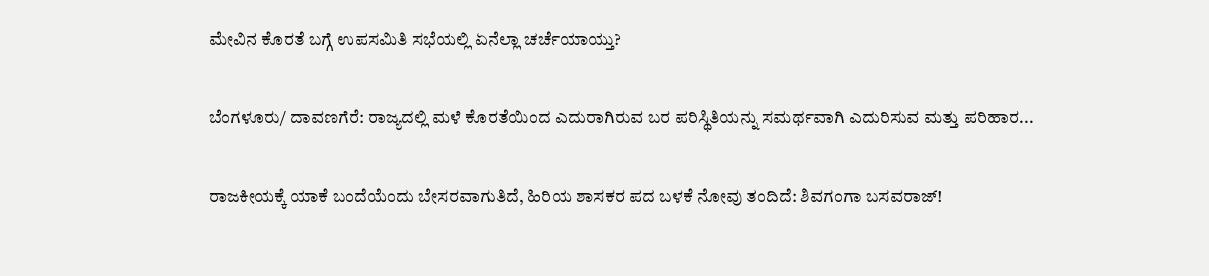ಮೇವಿನ ಕೊರತೆ ಬಗ್ಗೆ ಉಪಸಮಿತಿ ಸಭೆಯಲ್ಲಿ ಏನೆಲ್ಲಾ ಚರ್ಚೆಯಾಯ್ತು?

ಬೆಂಗಳೂರು/ ದಾವಣಗೆರೆ: ರಾಜ್ಯದಲ್ಲಿ ಮಳೆ ಕೊರತೆಯಿಂದ ಎದುರಾಗಿರುವ ಬರ ಪರಿಸ್ಥಿತಿಯನ್ನು ಸಮರ್ಥವಾಗಿ ಎದುರಿಸುವ ಮತ್ತು ಪರಿಹಾರ...

ರಾಜಕೀಯಕ್ಕೆ ಯಾಕೆ ಬಂದೆಯೆಂದು ಬೇಸರವಾಗುತಿದೆ, ಹಿರಿಯ ಶಾಸಕರ ಪದ ಬಳಕೆ ನೋವು ತಂದಿದೆ: ಶಿವಗಂಗಾ ಬಸವರಾಜ್!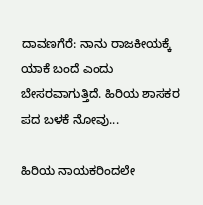ದಾವಣಗೆರೆ: ನಾನು ರಾಜಕೀಯಕ್ಕೆ ಯಾಕೆ ಬಂದೆ ಎಂದು ಬೇಸರವಾಗುತ್ತಿದೆ. ಹಿರಿಯ ಶಾಸಕರ ಪದ ಬಳಕೆ ನೋವು...

ಹಿರಿಯ ನಾಯಕರಿಂದಲೇ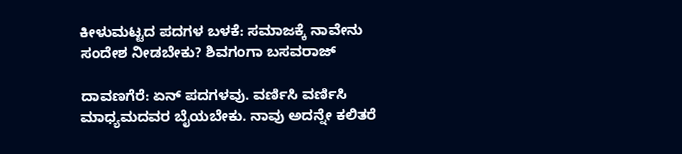ಕೀಳುಮಟ್ಟದ ಪದಗಳ ಬಳಕೆ: ಸಮಾಜಕ್ಕೆ ನಾವೇನು ಸಂದೇಶ ನೀಡಬೇಕು? ಶಿವಗಂಗಾ ಬಸವರಾಜ್

ದಾವಣಗೆರೆ: ಏನ್ ಪದಗಳವು. ವರ್ಣಿಸಿ ವರ್ಣಿಸಿ ಮಾಧ್ಯಮದವರ ಬೈಯಬೇಕು. ನಾವು ಅದನ್ನೇ ಕಲಿತರೆ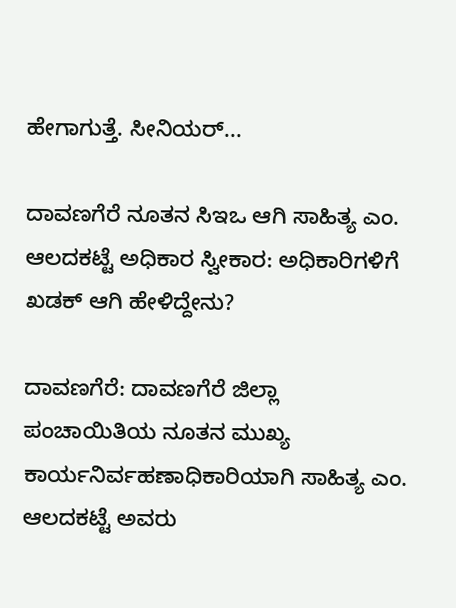ಹೇಗಾಗುತ್ತೆ. ಸೀನಿಯರ್...

ದಾವಣಗೆರೆ ನೂತನ ಸಿಇಒ ಆಗಿ ಸಾಹಿತ್ಯ ಎಂ. ಆಲದಕಟ್ಟೆ ಅಧಿಕಾರ ಸ್ವೀಕಾರ: ಅಧಿಕಾರಿಗಳಿಗೆ ಖಡಕ್ ಆಗಿ ಹೇಳಿದ್ದೇನು?

ದಾವಣಗೆರೆ: ದಾವಣಗೆರೆ ಜಿಲ್ಲಾ ಪಂಚಾಯಿತಿಯ ನೂತನ ಮುಖ್ಯ ಕಾರ್ಯನಿರ್ವಹಣಾಧಿಕಾರಿಯಾಗಿ ಸಾಹಿತ್ಯ ಎಂ. ಆಲದಕಟ್ಟೆ ಅವರು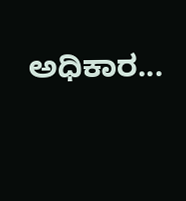ಅಧಿಕಾರ...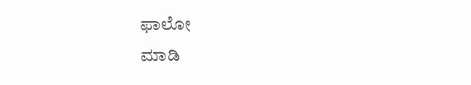ಫಾಲೋ
ಮಾಡಿ